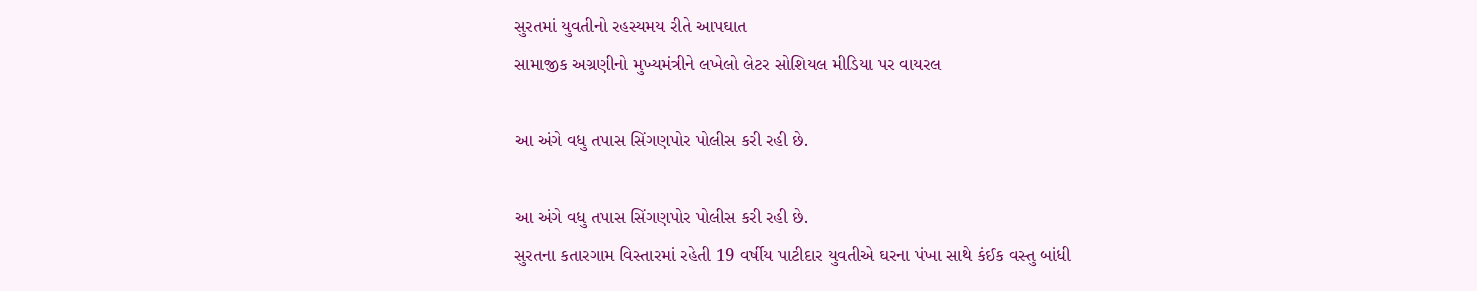સુરતમાં યુવતીનો રહસ્યમય રીતે આપઘાત
સામાજીક અગ્રણીનો મુખ્યમંત્રીને લખેલો લેટર સોશિયલ મીડિયા પર વાયરલ

આ અંગે વધુ તપાસ સિંગણપોર પોલીસ કરી રહી છે.

આ અંગે વધુ તપાસ સિંગણપોર પોલીસ કરી રહી છે.
સુરતના કતારગામ વિસ્તારમાં રહેતી 19 વર્ષીય પાટીદાર યુવતીએ ઘરના પંખા સાથે કંઈક વસ્તુ બાંધી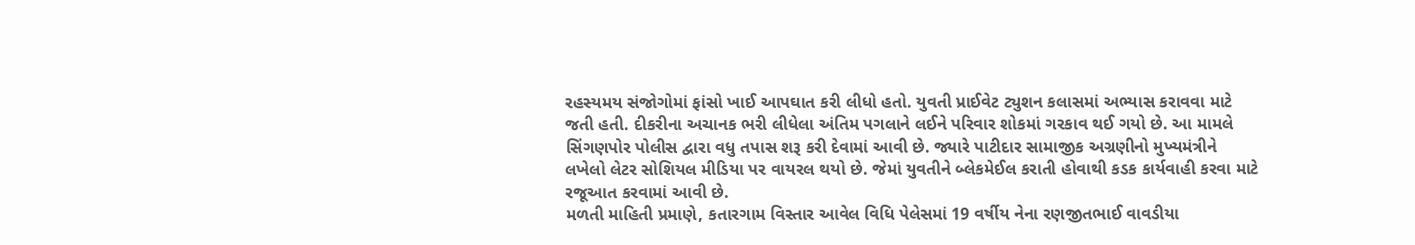રહસ્યમય સંજોગોમાં ફાંસો ખાઈ આપઘાત કરી લીધો હતો. યુવતી પ્રાઈવેટ ટ્યુશન કલાસમાં અભ્યાસ કરાવવા માટે જતી હતી. દીકરીના અચાનક ભરી લીધેલા અંતિમ પગલાને લઈને પરિવાર શોકમાં ગરકાવ થઈ ગયો છે. આ મામલે સિંગણપોર પોલીસ દ્વારા વધુ તપાસ શરૂ કરી દેવામાં આવી છે. જ્યારે પાટીદાર સામાજીક અગ્રણીનો મુખ્યમંત્રીને લખેલો લેટર સોશિયલ મીડિયા પર વાયરલ થયો છે. જેમાં યુવતીને બ્લેકમેઈલ કરાતી હોવાથી કડક કાર્યવાહી કરવા માટે રજૂઆત કરવામાં આવી છે.
મળતી માહિતી પ્રમાણે, કતારગામ વિસ્તાર આવેલ વિધિ પેલેસમાં 19 વર્ષીય નેના રણજીતભાઈ વાવડીયા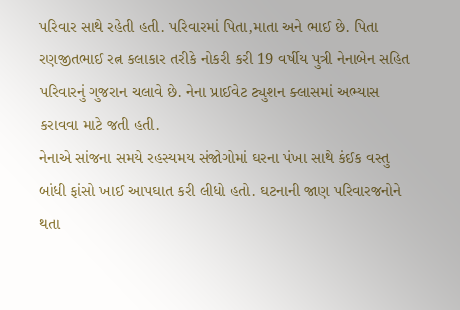પરિવાર સાથે રહેતી હતી. પરિવારમાં પિતા,માતા અને ભાઈ છે. પિતા રણજીતભાઈ રત્ન કલાકાર તરીકે નોકરી કરી 19 વર્ષીય પુત્રી નેનાબેન સહિત પરિવારનું ગુજરાન ચલાવે છે. નેના પ્રાઈવેટ ટ્યુશન ક્લાસમાં અભ્યાસ કરાવવા માટે જતી હતી.
નેનાએ સાંજના સમયે રહસ્યમય સંજોગોમાં ઘરના પંખા સાથે કંઈક વસ્તુ બાંધી ફાંસો ખાઈ આપઘાત કરી લીધો હતો. ઘટનાની જાણ પરિવારજનોને થતા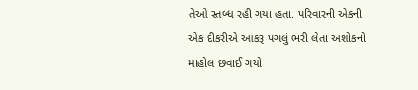તેઓ સ્તબ્ધ રહી ગયા હતા. પરિવારની એકની એક દીકરીએ આકરૂ પગલું ભરી લેતા અશોકનો માહોલ છવાઈ ગયો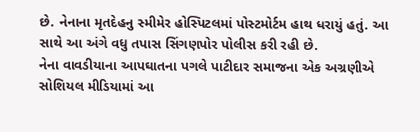છે. નેનાના મૃતદેહનુ સ્મીમેર હોસ્પિટલમાં પોસ્ટમોર્ટમ હાથ ધરાયું હતું. આ સાથે આ અંગે વધુ તપાસ સિંગણપોર પોલીસ કરી રહી છે.
નેના વાવડીયાના આપઘાતના પગલે પાટીદાર સમાજના એક અગ્રણીએ સોશિયલ મીડિયામાં આ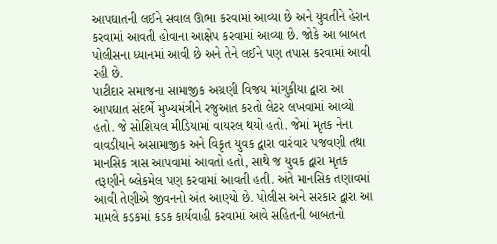આપઘાતની લઈને સવાલ ઊભા કરવામાં આવ્યા છે અને યુવતીને હેરાન કરવામાં આવતી હોવાના આક્ષેપ કરવામાં આવ્યા છે. જોકે આ બાબત પોલીસના ધ્યાનમાં આવી છે અને તેને લઈને પણ તપાસ કરવામાં આવી રહી છે.
પાટીદાર સમાજના સામાજીક અગ્રણી વિજય માંગુકીયા દ્વારા આ આપઘાત સંદર્ભે મુખ્યમંત્રીને રજુઆત કરતો લેટર લખવામાં આવ્યો હતો. જે સોશિયલ મીડિયામાં વાયરલ થયો હતો. જેમાં મૃતક નેના વાવડીયાને અસામાજીક અને વિકૃત યુવક દ્વારા વારંવાર પજવણી તથા માનસિક ત્રાસ આપવામાં આવતો હતો, સાથે જ યુવક દ્વારા મૃતક તરૂણીને બ્લેકમેલ પણ કરવામાં આવતી હતી. અંતે માનસિક તણાવમાં આવી તેણીએ જીવનનો અંત આણ્યો છે. પોલીસ અને સરકાર દ્વારા આ મામલે કડકમાં કડક કાર્યવાહી કરવામાં આવે સહિતની બાબતનો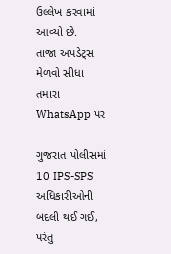ઉલ્લેખ કરવામાં આવ્યો છે.
તાજા અપડેટ્સ મેળવો સીધા તમારા WhatsApp પર

ગુજરાત પોલીસમાં 10 IPS-SPS અધિકારીઓની બદલી થઈ ગઈ, પરંતુ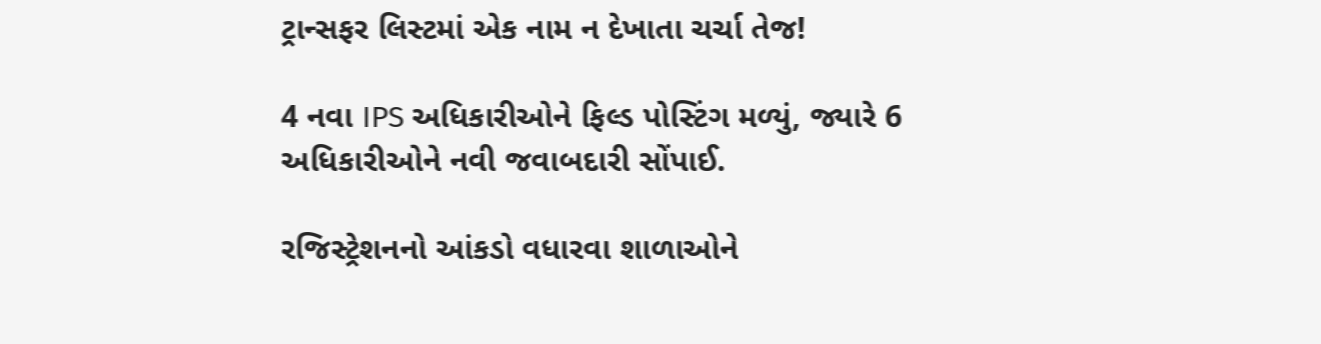ટ્રાન્સફર લિસ્ટમાં એક નામ ન દેખાતા ચર્ચા તેજ!

4 નવા IPS અધિકારીઓને ફિલ્ડ પોસ્ટિંગ મળ્યું, જ્યારે 6 અધિકારીઓને નવી જવાબદારી સોંપાઈ.

રજિસ્ટ્રેશનનો આંકડો વધારવા શાળાઓને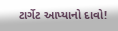ટાર્ગેટ આપ્યાનો દાવો!